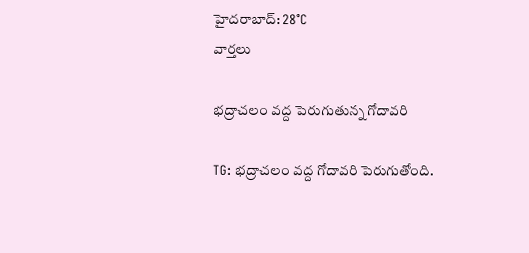హైదరాబాద్: 28°C
వార్తలు

భద్రాచలం వద్ద పెరుగుతున్న గోదావరి

TG: భద్రాచలం వద్ద గోదావరి పెరుగుతోంది.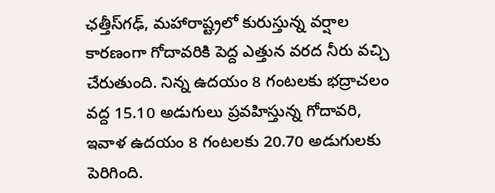ఛత్తీస్‌గఢ్, మహారాష్ట్రలో కురుస్తున్న వర్షాల కారణంగా గోదావరికి పెద్ద ఎత్తున వరద నీరు వచ్చి చేరుతుంది. నిన్న ఉదయం 8 గంటలకు భద్రాచలం వద్ద 15.10 అడుగులు ప్రవహిస్తున్న గోదావరి, ఇవాళ ఉదయం 8 గంటలకు 20.70 అడుగులకు పెరిగింది.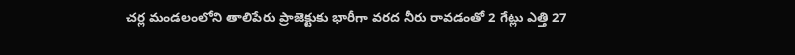చర్ల మండలంలోని తాలిపేరు ప్రాజెక్టుకు భారీగా వరద నీరు రావడంతో 2 గేట్లు ఎత్తి 27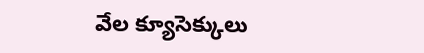వేల క్యూసెక్కులు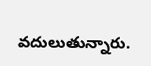వదులుతున్నారు.